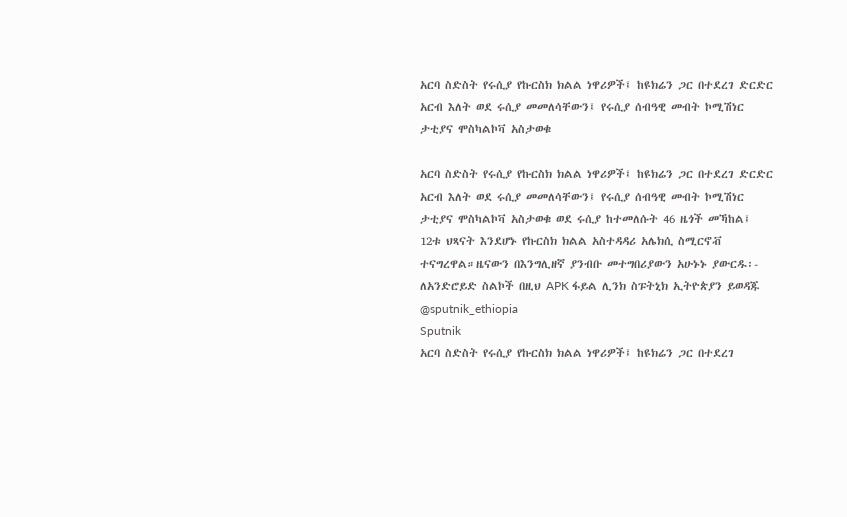አርባ ስድስት የሩሲያ የኩርስክ ክልል ነዋሪዎች፤ ከዩክሬን ጋር በተደረገ ድርድር አርብ እለት ወደ ሩሲያ መመለሳቸውን፤ የሩሲያ ሰብዓዊ መብት ኮሚሽነር ታቲያና ሞስካልኮቫ አስታወቁ

አርባ ስድስት የሩሲያ የኩርስክ ክልል ነዋሪዎች፤ ከዩክሬን ጋር በተደረገ ድርድር አርብ እለት ወደ ሩሲያ መመለሳቸውን፤ የሩሲያ ሰብዓዊ መብት ኮሚሽነር ታቲያና ሞስካልኮቫ አስታወቁ ወደ ሩሲያ ከተመለሱት 46 ዜጎች መኻከል፤ 12ቱ ህጻናት እንደሆኑ የኩርስክ ክልል አስተዳዳሪ አሌክሲ ስሚርኖቭ ተናግረዋል።ዜናውን በእንግሊዘኛ ያንብቡ መተግበሪያውን አሁኑኑ ያውርዱ፡- ለአንድሮይድ ስልኮች በዚህ APK ፋይል ሊንክ ስፑትኒክ ኢትዮጵያን ይወዳጁ @sputnik_ethiopia
Sputnik
አርባ ስድስት የሩሲያ የኩርስክ ክልል ነዋሪዎች፤ ከዩክሬን ጋር በተደረገ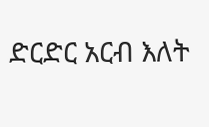ድርድር አርብ እለት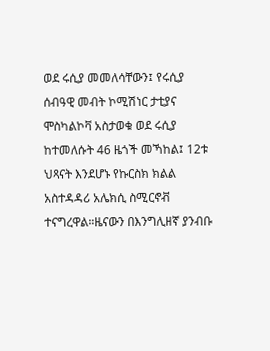ወደ ሩሲያ መመለሳቸውን፤ የሩሲያ ሰብዓዊ መብት ኮሚሽነር ታቲያና ሞስካልኮቫ አስታወቁ ወደ ሩሲያ ከተመለሱት 46 ዜጎች መኻከል፤ 12ቱ ህጻናት እንደሆኑ የኩርስክ ክልል አስተዳዳሪ አሌክሲ ስሚርኖቭ ተናግረዋል።ዜናውን በእንግሊዘኛ ያንብቡ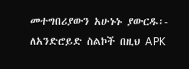መተግበሪያውን አሁኑኑ ያውርዱ፡- ለአንድሮይድ ስልኮች በዚህ APK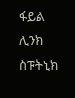ፋይል ሊንክ ስፑትኒክ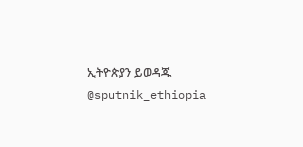ኢትዮጵያን ይወዳጁ @sputnik_ethiopia